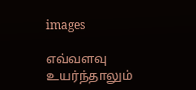images

எவ்வளவு உயர்ந்தாலும்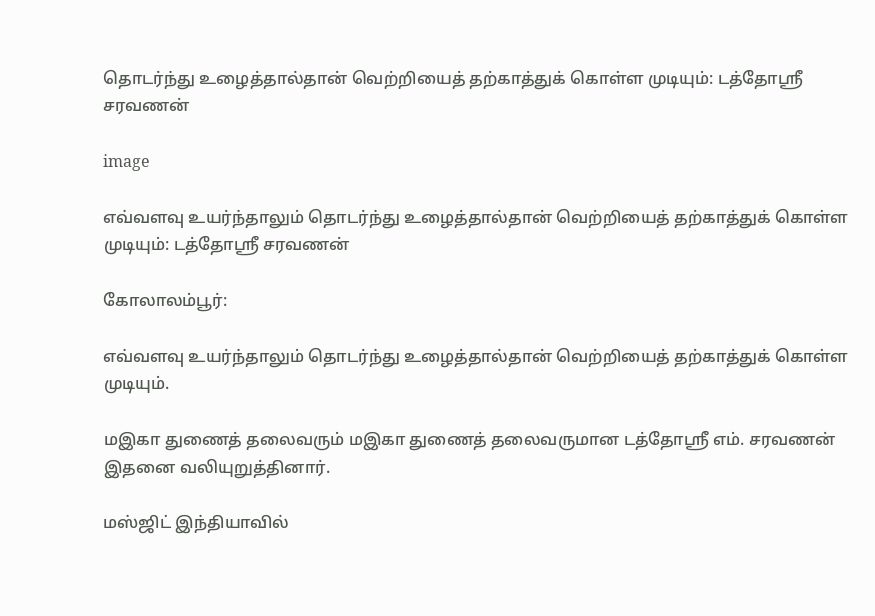தொடர்ந்து உழைத்தால்தான் வெற்றியைத் தற்காத்துக் கொள்ள முடியும்: டத்தோஸ்ரீ சரவணன்

image

எவ்வளவு உயர்ந்தாலும் தொடர்ந்து உழைத்தால்தான் வெற்றியைத் தற்காத்துக் கொள்ள முடியும்: டத்தோஸ்ரீ சரவணன்

கோலாலம்பூர்:

எவ்வளவு உயர்ந்தாலும் தொடர்ந்து உழைத்தால்தான் வெற்றியைத் தற்காத்துக் கொள்ள முடியும்.

மஇகா துணைத் தலைவரும் மஇகா துணைத் தலைவருமான டத்தோஸ்ரீ எம். சரவணன் இதனை வலியுறுத்தினார்.

மஸ்ஜிட் இந்தியாவில்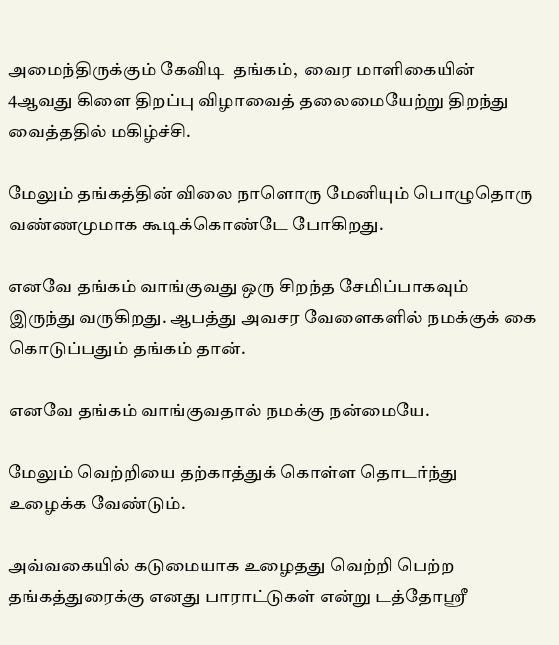அமைந்திருக்கும் கேவிடி  தங்கம்,  வைர மாளிகையின் 4ஆவது கிளை திறப்பு விழாவைத் தலைமையேற்று திறந்து வைத்ததில் மகிழ்ச்சி.

மேலும் தங்கத்தின் விலை நாளொரு மேனியும் பொழுதொரு வண்ணமுமாக கூடிக்கொண்டே போகிறது.

எனவே தங்கம் வாங்குவது ஒரு சிறந்த சேமிப்பாகவும் இருந்து வருகிறது. ஆபத்து அவசர வேளைகளில் நமக்குக் கை கொடுப்பதும் தங்கம் தான்.

எனவே தங்கம் வாங்குவதால் நமக்கு நன்மையே.

மேலும் வெற்றியை தற்காத்துக் கொள்ள தொடர்ந்து உழைக்க வேண்டும்.

அவ்வகையில் கடுமையாக உழைதது வெற்றி பெற்ற தங்கத்துரைக்கு எனது பாராட்டுகள் என்று டத்தோஸ்ரீ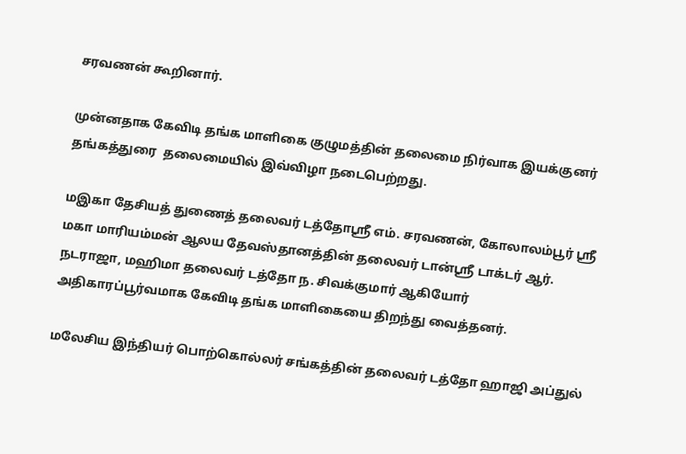சரவணன் கூறினார்.

முன்னதாக கேவிடி தங்க மாளிகை குழுமத்தின் தலைமை நிர்வாக இயக்குனர் தங்கத்துரை  தலைமையில் இவ்விழா நடைபெற்றது.

மஇகா தேசியத் துணைத் தலைவர் டத்தோஸ்ரீ எம். சரவணன், கோலாலம்பூர் ஸ்ரீ மகா மாரியம்மன் ஆலய தேவஸ்தானத்தின் தலைவர் டான்ஸ்ரீ டாக்டர் ஆர். நடராஜா, மஹிமா தலைவர் டத்தோ ந. சிவக்குமார் ஆகியோர் அதிகாரப்பூர்வமாக கேவிடி தங்க மாளிகையை திறந்து வைத்தனர்.

மலேசிய இந்தியர் பொற்கொல்லர் சங்கத்தின் தலைவர் டத்தோ ஹாஜி அப்துல்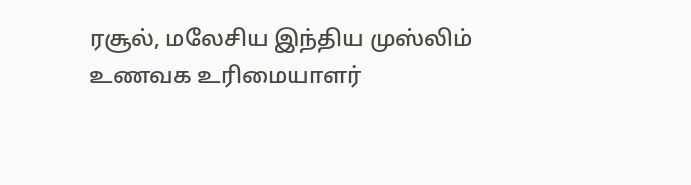ரசூல், மலேசிய இந்திய முஸ்லிம் உணவக உரிமையாளர்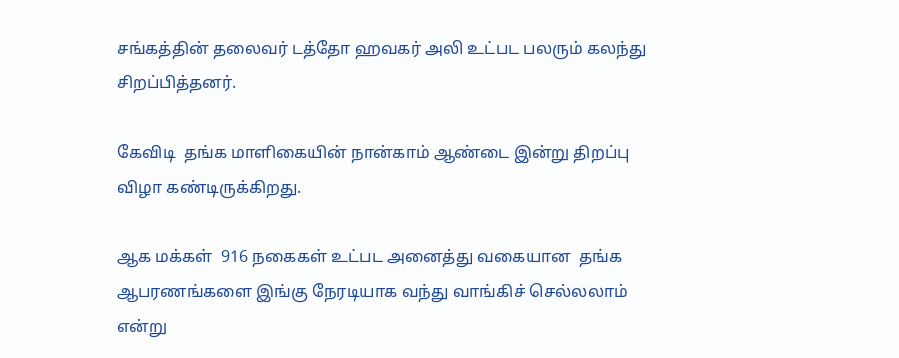சங்கத்தின் தலைவர் டத்தோ ஹவகர் அலி உட்பட பலரும் கலந்து சிறப்பித்தனர்.

கேவிடி  தங்க மாளிகையின் நான்காம் ஆண்டை இன்று திறப்பு விழா கண்டிருக்கிறது.

ஆக மக்கள்  916 நகைகள் உட்பட அனைத்து வகையான  தங்க ஆபரணங்களை இங்கு நேரடியாக வந்து வாங்கிச் செல்லலாம் என்று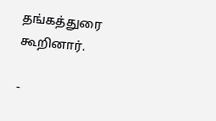தங்கத்துரை கூறினார்.

-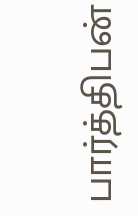பார்த்திபன்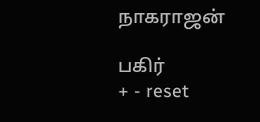நாகராஜன்

பகிர்
+ - reset